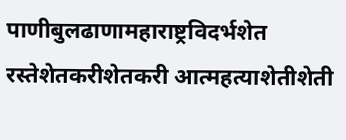पाणीबुलढाणामहाराष्ट्रविदर्भशेत रस्तेशेतकरीशेतकरी आत्महत्याशेतीशेती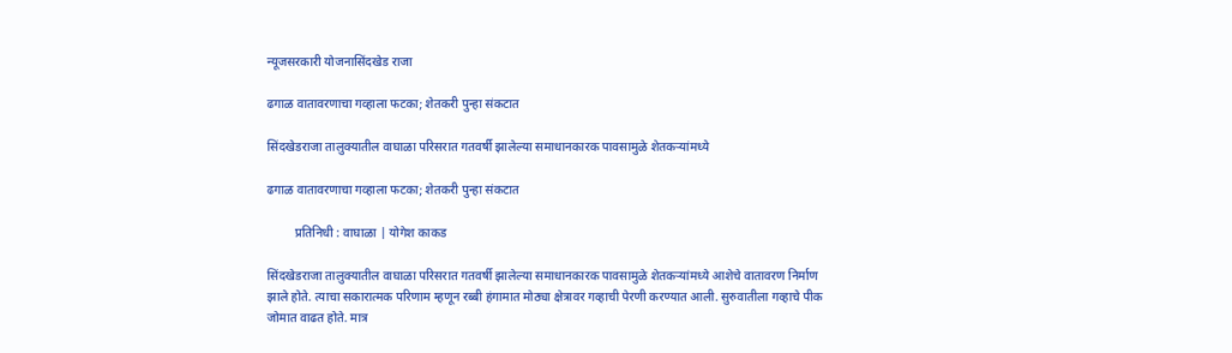न्यूजसरकारी योजनासिंदखेड राजा

ढगाळ वातावरणाचा गव्हाला फटका; शेतकरी पुन्हा संकटात

सिंदखेडराजा तालुक्यातील वाघाळा परिसरात गतवर्षी झालेल्या समाधानकारक पावसामुळे शेतकऱ्यांमध्ये

ढगाळ वातावरणाचा गव्हाला फटका; शेतकरी पुन्हा संकटात

         प्रतिनिधी : वाघाळा | योगेश काकड

सिंदखेडराजा तालुक्यातील वाघाळा परिसरात गतवर्षी झालेल्या समाधानकारक पावसामुळे शेतकऱ्यांमध्ये आशेचे वातावरण निर्माण झाले होते. त्याचा सकारात्मक परिणाम म्हणून रब्बी हंगामात मोठ्या क्षेत्रावर गव्हाची पेरणी करण्यात आली. सुरुवातीला गव्हाचे पीक जोमात वाढत होते. मात्र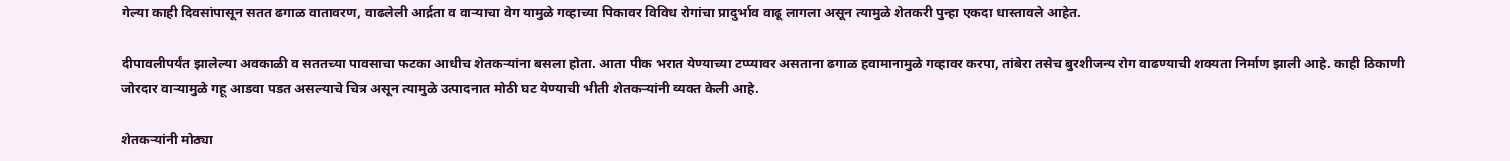गेल्या काही दिवसांपासून सतत ढगाळ वातावरण, वाढलेली आर्द्रता व वाऱ्याचा वेग यामुळे गव्हाच्या पिकावर विविध रोगांचा प्रादुर्भाव वाढू लागला असून त्यामुळे शेतकरी पुन्हा एकदा धास्तावले आहेत.

दीपावलीपर्यंत झालेल्या अवकाळी व सततच्या पावसाचा फटका आधीच शेतकऱ्यांना बसला होता. आता पीक भरात येण्याच्या टप्प्यावर असताना ढगाळ हवामानामुळे गव्हावर करपा, तांबेरा तसेच बुरशीजन्य रोग वाढण्याची शक्यता निर्माण झाली आहे. काही ठिकाणी जोरदार वाऱ्यामुळे गहू आडवा पडत असल्याचे चित्र असून त्यामुळे उत्पादनात मोठी घट येण्याची भीती शेतकऱ्यांनी व्यक्त केली आहे.

शेतकऱ्यांनी मोठ्या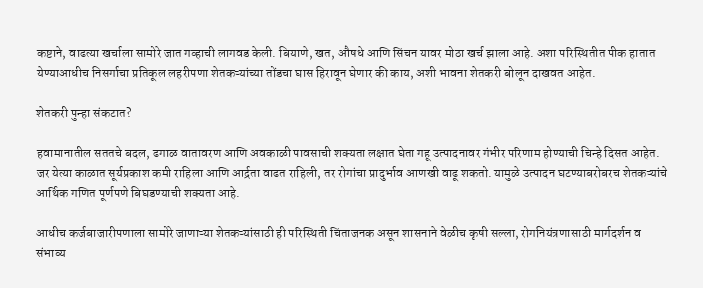कष्टाने, वाढत्या खर्चाला सामोरे जात गव्हाची लागवड केली. बियाणे, खत, औषधे आणि सिंचन यावर मोठा खर्च झाला आहे. अशा परिस्थितीत पीक हातात येण्याआधीच निसर्गाचा प्रतिकूल लहरीपणा शेतकऱ्यांच्या तोंडचा घास हिरावून घेणार की काय, अशी भावना शेतकरी बोलून दाखवत आहेत.

शेतकरी पुन्हा संकटात?

हवामानातील सततचे बदल, ढगाळ वातावरण आणि अवकाळी पावसाची शक्यता लक्षात घेता गहू उत्पादनावर गंभीर परिणाम होण्याची चिन्हे दिसत आहेत. जर येत्या काळात सूर्यप्रकाश कमी राहिला आणि आर्द्रता वाढत राहिली, तर रोगांचा प्रादुर्भाव आणखी वाढू शकतो. यामुळे उत्पादन घटण्याबरोबरच शेतकऱ्यांचे आर्थिक गणित पूर्णपणे बिघडण्याची शक्यता आहे.

आधीच कर्जबाजारीपणाला सामोरे जाणाऱ्या शेतकऱ्यांसाठी ही परिस्थिती चिंताजनक असून शासनाने वेळीच कृषी सल्ला, रोगनियंत्रणासाठी मार्गदर्शन व संभाव्य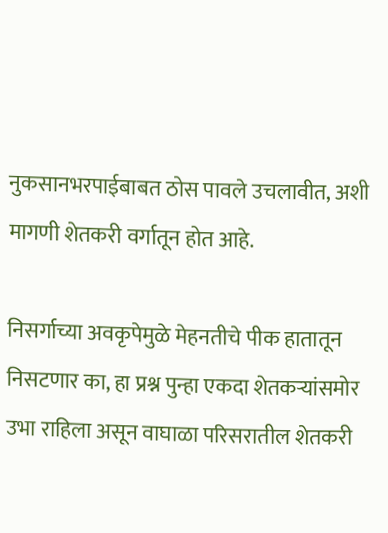नुकसानभरपाईबाबत ठोस पावले उचलावीत, अशी मागणी शेतकरी वर्गातून होत आहे.

निसर्गाच्या अवकृपेमुळे मेहनतीचे पीक हातातून निसटणार का, हा प्रश्न पुन्हा एकदा शेतकऱ्यांसमोर उभा राहिला असून वाघाळा परिसरातील शेतकरी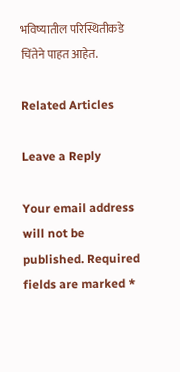भविष्यातील परिस्थितीकडे चिंतेने पाहत आहेत.

Related Articles

Leave a Reply

Your email address will not be published. Required fields are marked *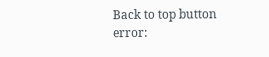Back to top button
error: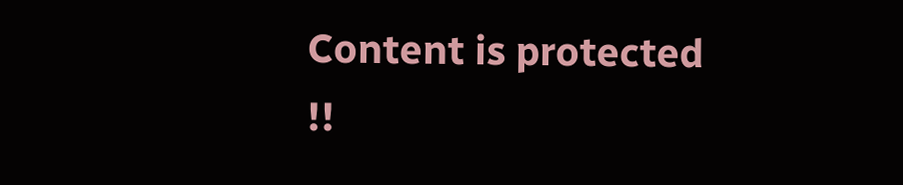Content is protected !!